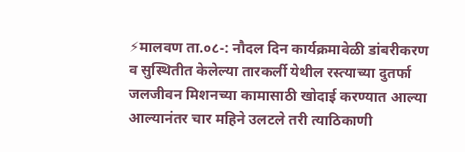⚡मालवण ता.०८-: नौदल दिन कार्यक्रमावेळी डांबरीकरण व सुस्थितीत केलेल्या तारकर्ली येथील रस्त्याच्या दुतर्फा जलजीवन मिशनच्या कामासाठी खोदाई करण्यात आल्या आल्यानंतर चार महिने उलटले तरी त्याठिकाणी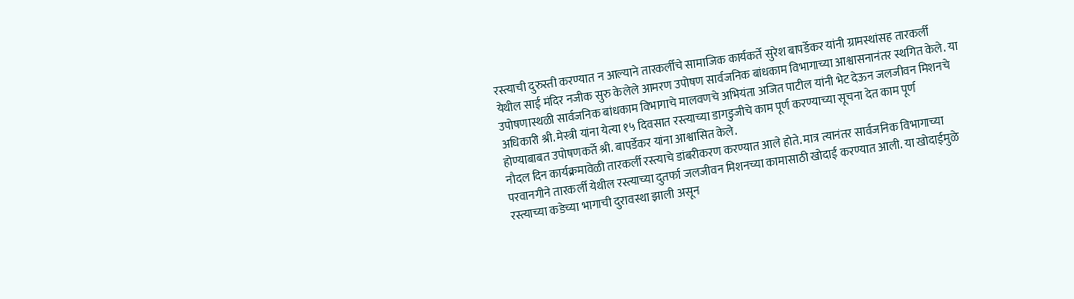रस्त्याची दुरुस्ती करण्यात न आल्याने तारकर्लीचे सामाजिक कार्यकर्ते सुरेश बापर्डेकर यांनी ग्रामस्थांसह तारकर्ली येथील साई मंदिर नजीक सुरु केलेले आमरण उपोषण सार्वजनिक बांधकाम विभागाच्या आश्वासनानंतर स्थगित केले. या उपोषणास्थळी सार्वजनिक बांधकाम विभागाचे मालवणचे अभियंता अजित पाटील यांनी भेट देऊन जलजीवन मिशनचे अधिकारी श्री. मेस्त्री यांना येत्या १५ दिवसात रस्त्याच्या डागडुजीचे काम पूर्ण करण्याच्या सूचना देत काम पूर्ण होण्याबाबत उपोषणकर्ते श्री. बापर्डेकर यांना आश्वासित केले.
नौदल दिन कार्यक्रमावेळी तारकर्ली रस्त्याचे डांबरीकरण करण्यात आले होते. मात्र त्यानंतर सार्वजनिक विभागाच्या परवानगीने तारकर्ली येथील रस्त्याच्या दुतर्फा जलजीवन मिशनच्या कामासाठी खोदाई करण्यात आली. या खोदाईमुळे रस्त्याच्या कडेच्या भागाची दुरावस्था झाली असून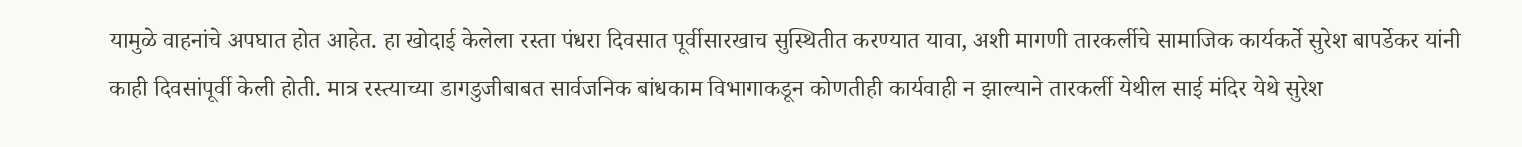यामुळे वाहनांचे अपघात होत आहेत. हा खोदाई केलेला रस्ता पंधरा दिवसात पूर्वीसारखाच सुस्थितीत करण्यात यावा, अशी मागणी तारकर्लीचे सामाजिक कार्यकर्ते सुरेश बापर्डेकर यांनी काही दिवसांपूर्वी केली होती. मात्र रस्त्याच्या डागडुजीबाबत सार्वजनिक बांधकाम विभागाकडून कोणतीही कार्यवाही न झाल्याने तारकर्ली येथील साई मंदिर येथे सुरेश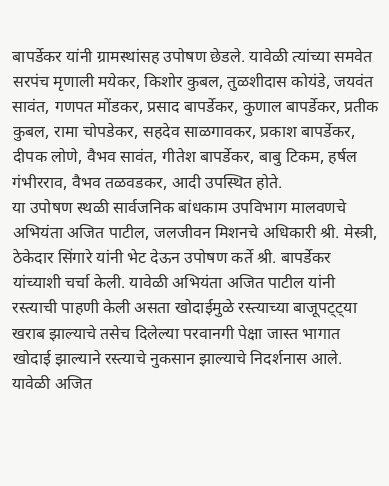बापर्डेकर यांनी ग्रामस्थांसह उपोषण छेडले. यावेळी त्यांच्या समवेत सरपंच मृणाली मयेकर, किशोर कुबल, तुळशीदास कोयंडे, जयवंत सावंत, गणपत मोंडकर, प्रसाद बापर्डेकर, कुणाल बापर्डेकर, प्रतीक कुबल, रामा चोपडेकर, सहदेव साळगावकर, प्रकाश बापर्डेकर, दीपक लोणे, वैभव सावंत, गीतेश बापर्डेकर, बाबु टिकम, हर्षल गंभीरराव, वैभव तळवडकर, आदी उपस्थित होते.
या उपोषण स्थळी सार्वजनिक बांधकाम उपविभाग मालवणचे अभियंता अजित पाटील, जलजीवन मिशनचे अधिकारी श्री. मेस्त्री, ठेकेदार सिंगारे यांनी भेट देऊन उपोषण कर्ते श्री. बापर्डेकर यांच्याशी चर्चा केली. यावेळी अभियंता अजित पाटील यांनी रस्त्याची पाहणी केली असता खोदाईमुळे रस्त्याच्या बाजूपट्ट्या खराब झाल्याचे तसेच दिलेल्या परवानगी पेक्षा जास्त भागात खोदाई झाल्याने रस्त्याचे नुकसान झाल्याचे निदर्शनास आले. यावेळी अजित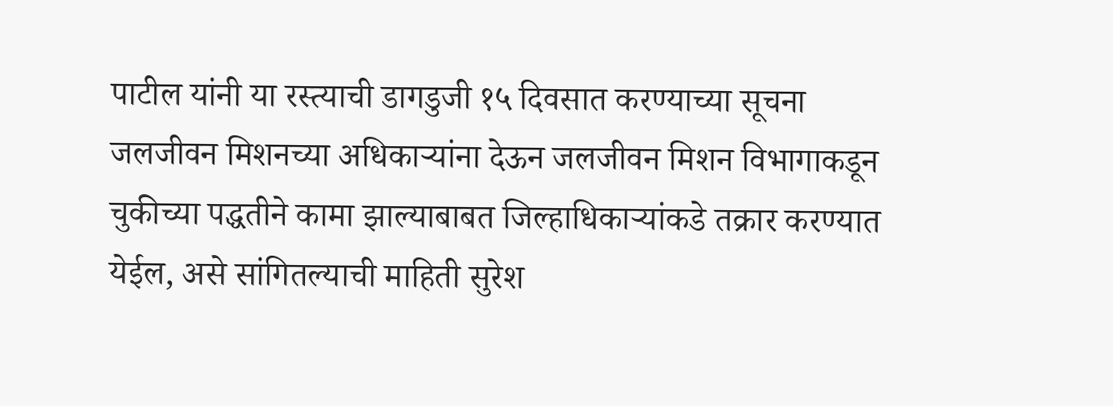पाटील यांनी या रस्त्याची डागडुजी १५ दिवसात करण्याच्या सूचना जलजीवन मिशनच्या अधिकाऱ्यांना देऊन जलजीवन मिशन विभागाकडून चुकीच्या पद्धतीने कामा झाल्याबाबत जिल्हाधिकाऱ्यांकडे तक्रार करण्यात येईल, असे सांगितल्याची माहिती सुरेश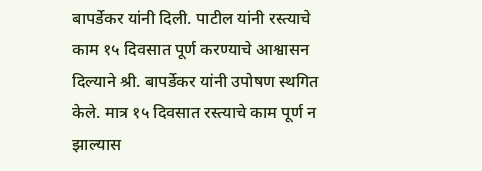बापर्डेकर यांनी दिली. पाटील यांनी रस्त्याचे काम १५ दिवसात पूर्ण करण्याचे आश्वासन दिल्याने श्री. बापर्डेकर यांनी उपोषण स्थगित केले. मात्र १५ दिवसात रस्त्याचे काम पूर्ण न झाल्यास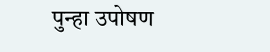पुन्हा उपोषण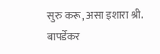सुरु करू, असा इशारा श्री. बापर्डेकर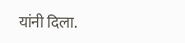यांनी दिला.